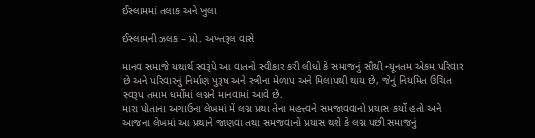ઈસ્લામમાં તલાક અને ખુલા

ઈસ્લામની ઝલક – પ્રો. અખ્તરૂલ વાસે

માનવ સમાજે યથાર્થ સ્વરૂપે આ વાતનો સ્વીકાર કરી લીધો કે સમાજનું સૌથી ન્યૂનતમ એકમ પરિવાર છે અને પરિવારનું નિર્માણ પુરૂષ અને સ્ત્રીના મેળાપ અને મિલાપથી થાય છે, જેનું નિયમિત ઉચિત સ્વરૂપ તમામ ધર્મોમાં લગ્નને માનવામાં આવે છે.
મારા પોતાના અગાઉના લેખમાં મેં લગ્ન પ્રથા તેના મહત્ત્વને સમજાવવાનો પ્રયાસ કર્યો હતો અને આજના લેખમાં આ પ્રથાને જાણવા તથા સમજવાનો પ્રયાસ થશે કે લગ્ન પછી સમાજનું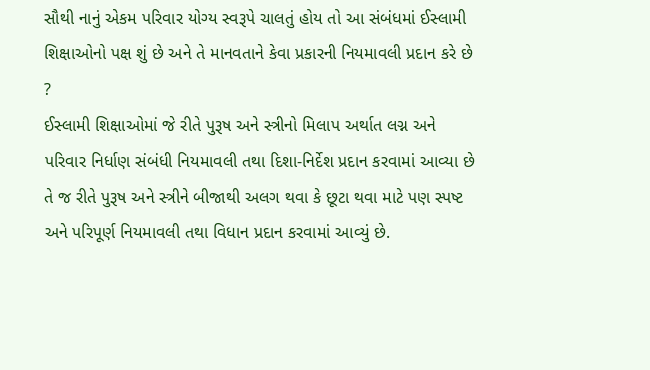સૌથી નાનું એકમ પરિવાર યોગ્ય સ્વરૂપે ચાલતું હોય તો આ સંબંધમાં ઈસ્લામી શિક્ષાઓનો પક્ષ શું છે અને તે માનવતાને કેવા પ્રકારની નિયમાવલી પ્રદાન કરે છે ?
ઈસ્લામી શિક્ષાઓમાં જે રીતે પુરૂષ અને સ્ત્રીનો મિલાપ અર્થાત લગ્ન અને પરિવાર નિર્ધાણ સંબંધી નિયમાવલી તથા દિશા-નિર્દેશ પ્રદાન કરવામાં આવ્યા છે તે જ રીતે પુરૂષ અને સ્ત્રીને બીજાથી અલગ થવા કે છૂટા થવા માટે પણ સ્પષ્ટ અને પરિપૂર્ણ નિયમાવલી તથા વિધાન પ્રદાન કરવામાં આવ્યું છે.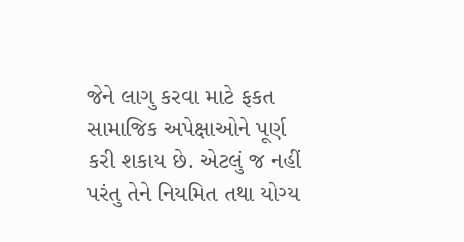જેને લાગુ કરવા માટે ફકત સામાજિક અપેક્ષાઓને પૂર્ણ કરી શકાય છે. એટલું જ નહીં પરંતુ તેને નિયમિત તથા યોગ્ય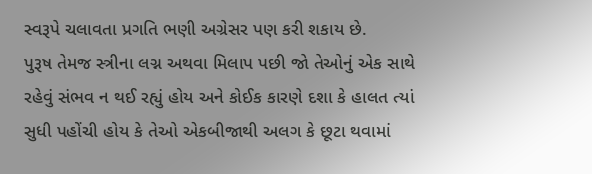સ્વરૂપે ચલાવતા પ્રગતિ ભણી અગ્રેસર પણ કરી શકાય છે.
પુરૂષ તેમજ સ્ત્રીના લગ્ન અથવા મિલાપ પછી જો તેઓનું એક સાથે રહેવું સંભવ ન થઈ રહ્યું હોય અને કોઈક કારણે દશા કે હાલત ત્યાં સુધી પહોંચી હોય કે તેઓ એકબીજાથી અલગ કે છૂટા થવામાં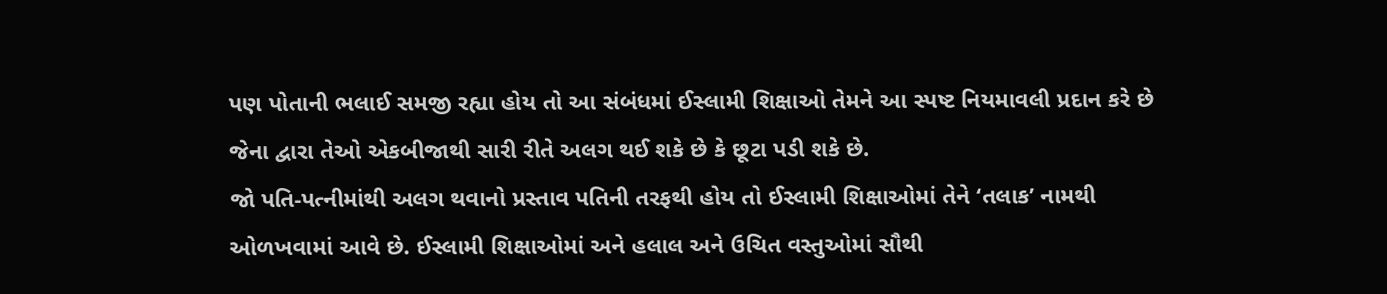પણ પોતાની ભલાઈ સમજી રહ્યા હોય તો આ સંબંધમાં ઈસ્લામી શિક્ષાઓ તેમને આ સ્પષ્ટ નિયમાવલી પ્રદાન કરે છે જેના દ્વારા તેઓ એકબીજાથી સારી રીતે અલગ થઈ શકે છે કે છૂટા પડી શકે છે.
જો પતિ-પત્નીમાંથી અલગ થવાનો પ્રસ્તાવ પતિની તરફથી હોય તો ઈસ્લામી શિક્ષાઓમાં તેને ‘તલાક’ નામથી ઓળખવામાં આવે છે. ઈસ્લામી શિક્ષાઓમાં અને હલાલ અને ઉચિત વસ્તુઓમાં સૌથી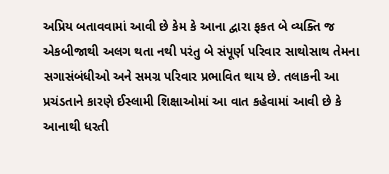અપ્રિય બતાવવામાં આવી છે કેમ કે આના દ્વારા ફકત બે વ્યક્તિ જ એકબીજાથી અલગ થતા નથી પરંતુ બે સંપૂર્ણ પરિવાર સાથોસાથ તેમના સગાસંબંધીઓ અને સમગ્ર પરિવાર પ્રભાવિત થાય છે. તલાકની આ પ્રચંડતાને કારણે ઈસ્લામી શિક્ષાઓમાં આ વાત કહેવામાં આવી છે કે આનાથી ધરતી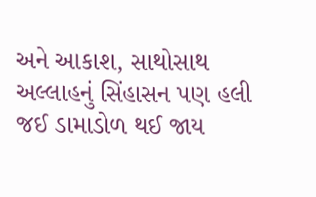અને આકાશ, સાથોસાથ અલ્લાહનું સિંહાસન પણ હલી જઈ ડામાડોળ થઈ જાય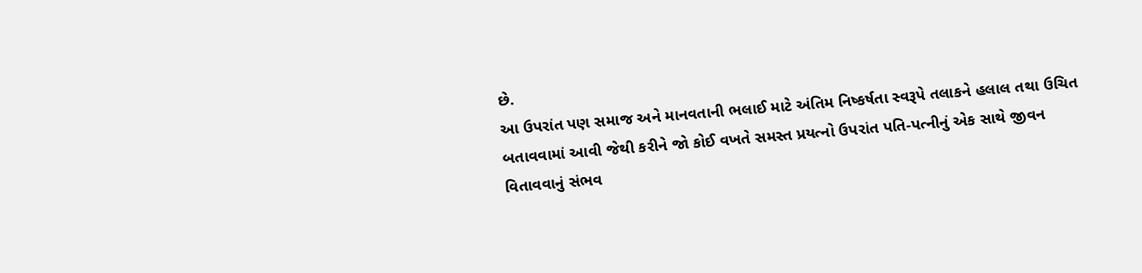છે.
આ ઉપરાંત પણ સમાજ અને માનવતાની ભલાઈ માટે અંતિમ નિષ્કર્ષતા સ્વરૂપે તલાકને હલાલ તથા ઉચિત બતાવવામાં આવી જેથી કરીને જો કોઈ વખતે સમસ્ત પ્રયત્નો ઉપરાંત પતિ-પત્નીનું એક સાથે જીવન વિતાવવાનું સંભવ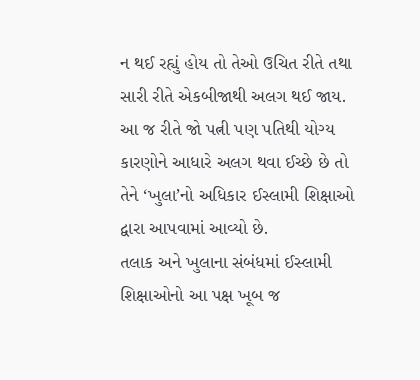ન થઈ રહ્યું હોય તો તેઓ ઉચિત રીતે તથા સારી રીતે એકબીજાથી અલગ થઈ જાય.
આ જ રીતે જો પત્ની પણ પતિથી યોગ્ય કારણોને આધારે અલગ થવા ઈચ્છે છે તો તેને ‘ખુલા’નો અધિકાર ઈસ્લામી શિક્ષાઓ દ્વારા આપવામાં આવ્યો છે.
તલાક અને ખુલાના સંબંધમાં ઈસ્લામી શિક્ષાઓનો આ પક્ષ ખૂબ જ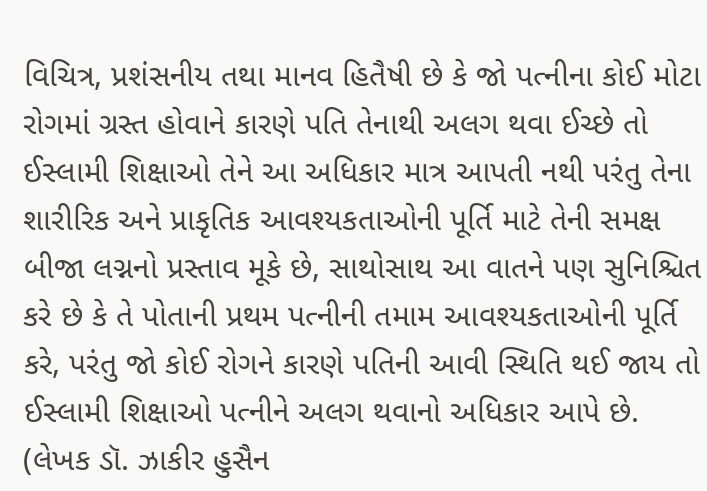વિચિત્ર, પ્રશંસનીય તથા માનવ હિતૈષી છે કે જો પત્નીના કોઈ મોટા રોગમાં ગ્રસ્ત હોવાને કારણે પતિ તેનાથી અલગ થવા ઈચ્છે તો ઈસ્લામી શિક્ષાઓ તેને આ અધિકાર માત્ર આપતી નથી પરંતુ તેના શારીરિક અને પ્રાકૃતિક આવશ્યકતાઓની પૂર્તિ માટે તેની સમક્ષ બીજા લગ્નનો પ્રસ્તાવ મૂકે છે, સાથોસાથ આ વાતને પણ સુનિશ્ચિત કરે છે કે તે પોતાની પ્રથમ પત્નીની તમામ આવશ્યકતાઓની પૂર્તિ કરે, પરંતુ જો કોઈ રોગને કારણે પતિની આવી સ્થિતિ થઈ જાય તો ઈસ્લામી શિક્ષાઓ પત્નીને અલગ થવાનો અધિકાર આપે છે.
(લેખક ડૉ. ઝાકીર હુસૈન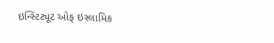ઇન્સ્ટિટ્યૂટ ઓફ ઇસ્લામિક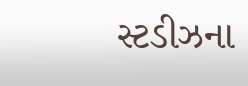સ્ટડીઝના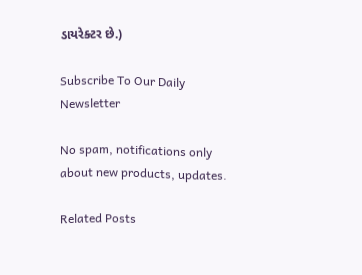ડાયરેક્ટર છે.)

Subscribe To Our Daily Newsletter

No spam, notifications only about new products, updates.

Related Posts